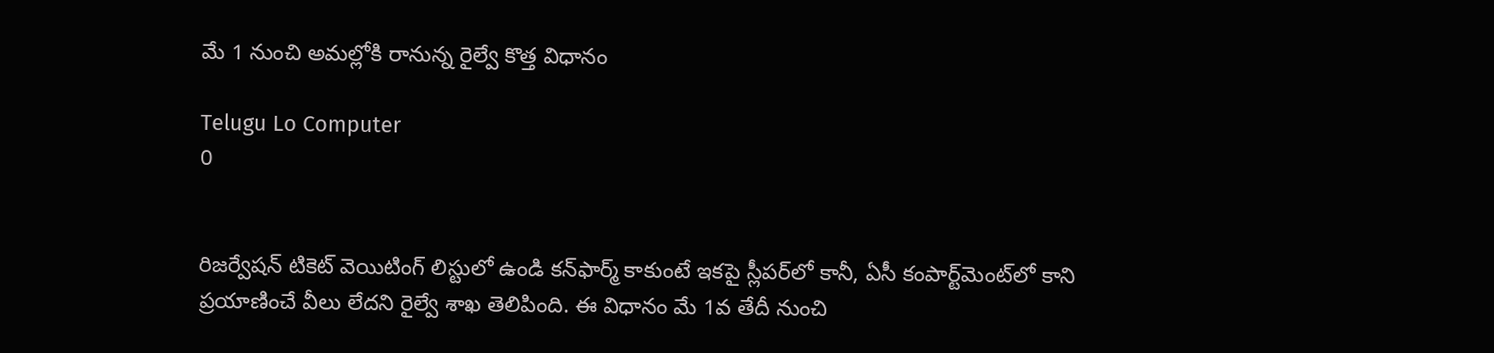మే 1 నుంచి అమల్లోకి రానున్న రైల్వే కొత్త విధానం

Telugu Lo Computer
0


రిజర్వేషన్ టికెట్ వెయిటింగ్ లిస్టులో ఉండి కన్‌ఫార్మ్ కాకుంటే ఇకపై స్లీపర్‌లో కానీ, ఏసీ కంపార్ట్‌మెంట్‌లో కాని ప్రయాణించే వీలు లేదని రైల్వే శాఖ తెలిపింది. ఈ విధానం మే 1వ తేదీ నుంచి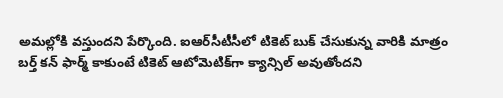అమల్లోకి వస్తుందని పేర్కొంది. ఐఆర్‌సీటీసీలో టికెట్ బుక్ చేసుకున్న వారికి మాత్రం బర్త్ కన్ ఫార్మ్ కాకుంటే టికెట్ ఆటోమెటిక్‌గా క్యాన్సిల్ అవుతోందని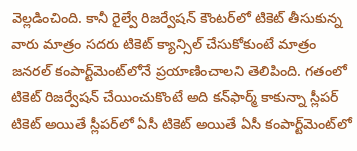వెల్లడించింది. కానీ రైల్వే రిజర్వేషన్ కౌంటర్‌లో టికెట్ తీసుకున్న వారు మాత్రం సదరు టికెట్ క్యాన్సిల్ చేసుకోకుంటే మాత్రం జనరల్ కంపార్ట్‌మెంట్‌లోనే ప్రయాణించాలని తెలిపింది. గతంలో టికెట్ రిజర్వేషన్ చేయించుకొంటే అది కన్‌ఫార్మ్ కాకున్నా స్లీపర్ టికెట్ అయితే స్లీపర్‌లో ఏసీ టికెట్ అయితే ఏసీ కంపార్ట్‌మెంట్‌లో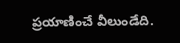ప్రయాణించే వీలుండేది.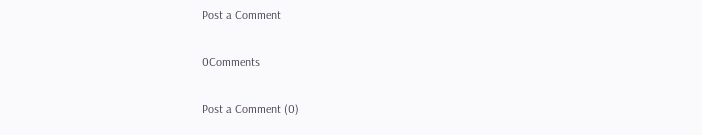Post a Comment

0Comments

Post a Comment (0)